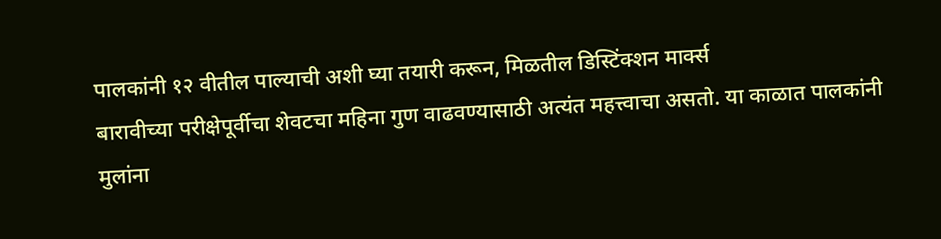पालकांनी १२ वीतील पाल्याची अशी घ्या तयारी करून, मिळतील डिस्टिंक्शन मार्क्स
बारावीच्या परीक्षेपूर्वीचा शेवटचा महिना गुण वाढवण्यासाठी अत्यंत महत्त्वाचा असतो. या काळात पालकांनी मुलांना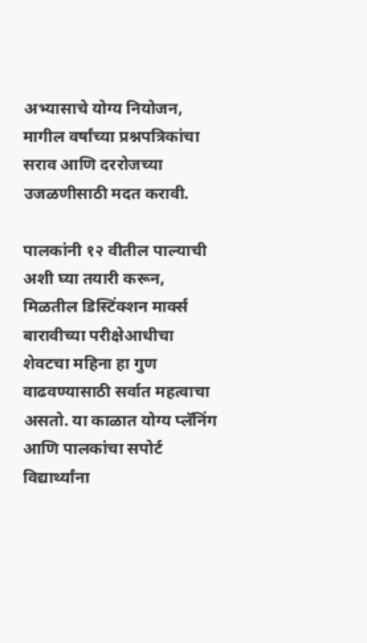अभ्यासाचे योग्य नियोजन, मागील वर्षांच्या प्रश्नपत्रिकांचा सराव आणि दररोजच्या उजळणीसाठी मदत करावी.

पालकांनी १२ वीतील पाल्याची अशी घ्या तयारी करून, मिळतील डिस्टिंक्शन मार्क्स
बारावीच्या परीक्षेआधीचा शेवटचा महिना हा गुण वाढवण्यासाठी सर्वात महत्वाचा असतो. या काळात योग्य प्लॅनिंग आणि पालकांचा सपोर्ट विद्यार्थ्यांना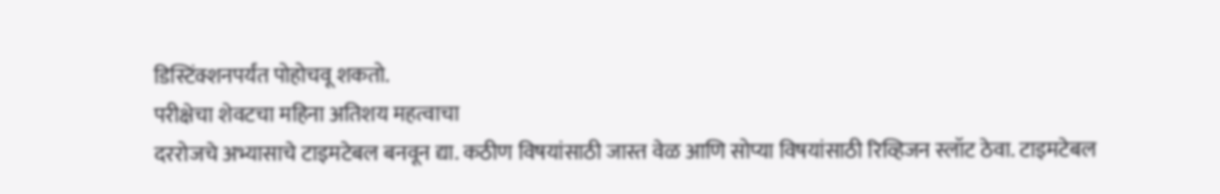डिस्टिंक्शनपर्यंत पोहोचवू शकतो.
परीक्षेचा शेवटचा महिना अतिशय महत्वाचा
दररोजचे अभ्यासाचे टाइमटेबल बनवून द्या. कठीण विषयांसाठी जास्त वेळ आणि सोप्या विषयांसाठी रिव्हिजन स्लॉट ठेवा. टाइमटेबल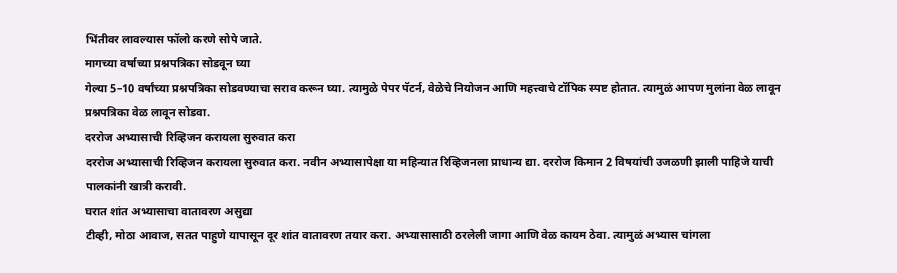भिंतीवर लावल्यास फॉलो करणे सोपे जाते.
मागच्या वर्षाच्या प्रश्नपत्रिका सोडवून घ्या
गेल्या 5–10 वर्षांच्या प्रश्नपत्रिका सोडवण्याचा सराव करून घ्या. त्यामुळे पेपर पॅटर्न, वेळेचे नियोजन आणि महत्त्वाचे टॉपिक स्पष्ट होतात. त्यामुळं आपण मुलांना वेळ लावून प्रश्नपत्रिका वेळ लावून सोडवा.
दररोज अभ्यासाची रिव्हिजन करायला सुरुवात करा
दररोज अभ्यासाची रिव्हिजन करायला सुरुवात करा. नवीन अभ्यासापेक्षा या महिन्यात रिव्हिजनला प्राधान्य द्या. दररोज किमान 2 विषयांची उजळणी झाली पाहिजे याची पालकांनी खात्री करावी.
घरात शांत अभ्यासाचा वातावरण असुद्या
टीव्ही, मोठा आवाज, सतत पाहुणे यापासून दूर शांत वातावरण तयार करा. अभ्यासासाठी ठरलेली जागा आणि वेळ कायम ठेवा. त्यामुळं अभ्यास चांगला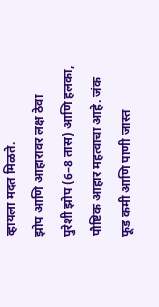व्हायला मदत मिळते.
झोप आणि आहारावर लक्ष ठेवा
पुरेशी झोप (6–8 तास) आणि हलका, पौष्टिक आहार महत्वाचा आहे. जंक फूड कमी आणि पाणी जास्त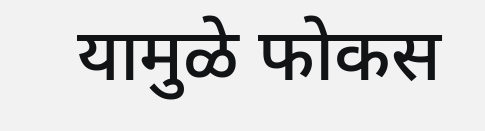यामुळे फोकस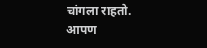चांगला राहतो. आपण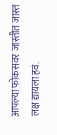आपल्या फोकसवर जास्तीत जास्त लक्ष द्यायला हवं.